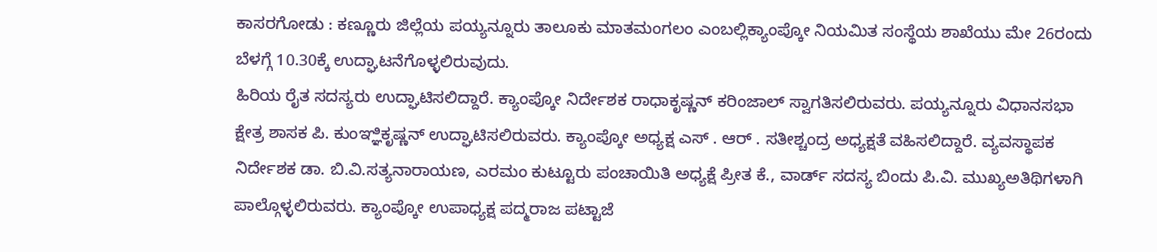ಕಾಸರಗೋಡು : ಕಣ್ಣೂರು ಜಿಲ್ಲೆಯ ಪಯ್ಯನ್ನೂರು ತಾಲೂಕು ಮಾತಮಂಗಲಂ ಎಂಬಲ್ಲಿಕ್ಯಾಂಪ್ಕೋ ನಿಯಮಿತ ಸಂಸ್ಥೆಯ ಶಾಖೆಯು ಮೇ 26ರಂದು ಬೆಳಗ್ಗೆ 10.30ಕ್ಕೆ ಉದ್ಘಾಟನೆಗೊಳ್ಳಲಿರುವುದು.
ಹಿರಿಯ ರೈತ ಸದಸ್ಯರು ಉದ್ಘಾಟಿಸಲಿದ್ದಾರೆ. ಕ್ಯಾಂಪ್ಕೋ ನಿರ್ದೇಶಕ ರಾಧಾಕೃಷ್ಣನ್ ಕರಿಂಜಾಲ್ ಸ್ವಾಗತಿಸಲಿರುವರು. ಪಯ್ಯನ್ನೂರು ವಿಧಾನಸಭಾ ಕ್ಷೇತ್ರ ಶಾಸಕ ಪಿ. ಕುಂಞ್ಞಿಕೃಷ್ಣನ್ ಉದ್ಘಾಟಿಸಲಿರುವರು. ಕ್ಯಾಂಪ್ಕೋ ಅಧ್ಯಕ್ಷ ಎಸ್ . ಆರ್ . ಸತೀಶ್ಚಂದ್ರ ಅಧ್ಯಕ್ಷತೆ ವಹಿಸಲಿದ್ದಾರೆ. ವ್ಯವಸ್ಥಾಪಕ ನಿರ್ದೇಶಕ ಡಾ. ಬಿ.ವಿ.ಸತ್ಯನಾರಾಯಣ, ಎರಮಂ ಕುಟ್ಟೂರು ಪಂಚಾಯಿತಿ ಅಧ್ಯಕ್ಷೆ ಪ್ರೀತ ಕೆ., ವಾರ್ಡ್ ಸದಸ್ಯ ಬಿಂದು ಪಿ.ವಿ. ಮುಖ್ಯಅತಿಥಿಗಳಾಗಿ ಪಾಲ್ಗೊಳ್ಳಲಿರುವರು. ಕ್ಯಾಂಪ್ಕೋ ಉಪಾಧ್ಯಕ್ಷ ಪದ್ಮರಾಜ ಪಟ್ಟಾಜೆ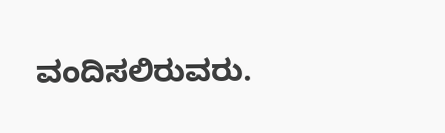ವಂದಿಸಲಿರುವರು.